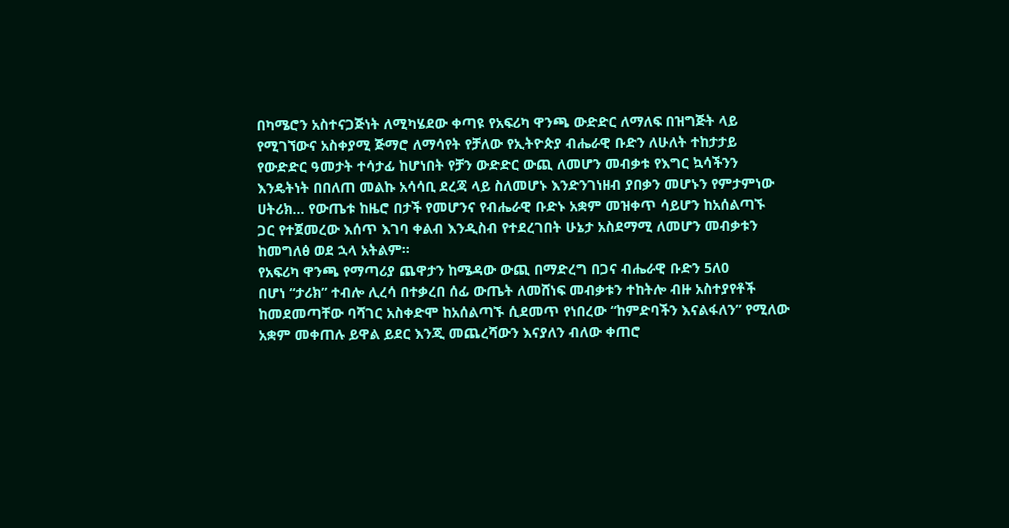በካሜሮን አስተናጋጅነት ለሚካሄደው ቀጣዩ የአፍሪካ ዋንጫ ውድድር ለማለፍ በዝግጅት ላይ
የሚገኘውና አስቀያሚ ጅማሮ ለማሳየት የቻለው የኢትዮጵያ ብሔራዊ ቡድን ለሁለት ተከታታይ
የውድድር ዓመታት ተሳታፊ ከሆነበት የቻን ውድድር ውጪ ለመሆን መብቃቱ የእግር ኳሳችንን
እንዴትነት በበለጠ መልኩ አሳሳቢ ደረጃ ላይ ስለመሆኑ እንድንገነዘብ ያበቃን መሆኑን የምታምነው
ሀትሪክ… የውጤቱ ከዜሮ በታች የመሆንና የብሔራዊ ቡድኑ አቋም መዝቀጥ ሳይሆን ከአሰልጣኙ
ጋር የተጀመረው እሰጥ እገባ ቀልብ እንዲስብ የተደረገበት ሁኔታ አስደማሚ ለመሆን መብቃቱን
ከመግለፅ ወደ ኋላ አትልም፡፡
የአፍሪካ ዋንጫ የማጣሪያ ጨዋታን ከሜዳው ውጪ በማድረግ በጋና ብሔራዊ ቡድን 5ለ0
በሆነ “ታሪክ” ተብሎ ሊረሳ በተቃረበ ሰፊ ውጤት ለመሸነፍ መብቃቱን ተከትሎ ብዙ አስተያየቶች
ከመደመጣቸው ባሻገር አስቀድሞ ከአሰልጣኙ ሲደመጥ የነበረው “ከምድባችን እናልፋለን” የሚለው
አቋም መቀጠሉ ይዋል ይደር እንጂ መጨረሻውን እናያለን ብለው ቀጠሮ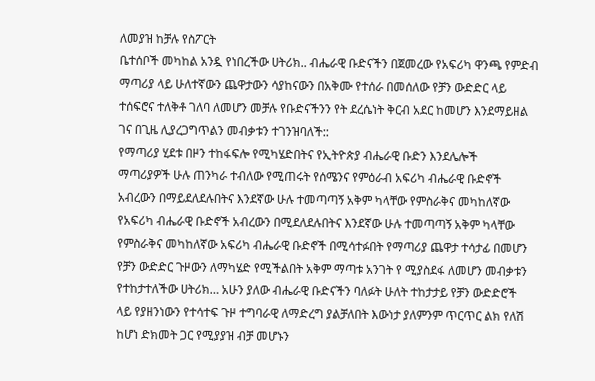ለመያዝ ከቻሉ የስፖርት
ቤተሰቦች መካከል አንዷ የነበረችው ሀትሪክ.. ብሔራዊ ቡድናችን በጀመረው የአፍሪካ ዋንጫ የምድብ
ማጣሪያ ላይ ሁለተኛውን ጨዋታውን ሳያከናውን በአቅሙ የተሰራ በመሰለው የቻን ውድድር ላይ
ተሰፍሮና ተለቅቶ ገለባ ለመሆን መቻሉ የቡድናችንን የት ደረሴነት ቅርብ አደር ከመሆን እንደማይዘል
ገና በጊዜ ሊያረጋግጥልን መብቃቱን ተገንዝባለች::
የማጣሪያ ሂደቱ በዞን ተከፋፍሎ የሚካሄድበትና የኢትዮጵያ ብሔራዊ ቡድን እንደሌሎች
ማጣሪያዎች ሁሉ ጠንካራ ተብለው የሚጠሩት የሰሜንና የምዕራብ አፍሪካ ብሔራዊ ቡድኖች
አብረውን በማይደለደሉበትና እንደኛው ሁሉ ተመጣጣኝ አቅም ካላቸው የምስራቅና መካከለኛው
የአፍሪካ ብሔራዊ ቡድኖች አብረውን በሚደለደሉበትና እንደኛው ሁሉ ተመጣጣኝ አቅም ካላቸው
የምስራቅና መካከለኛው አፍሪካ ብሔራዊ ቡድኖች በሚሳተፉበት የማጣሪያ ጨዋታ ተሳታፊ በመሆን
የቻን ውድድር ጉዞውን ለማካሄድ የሚችልበት አቅም ማጣቱ አንገት የ ሚያስደፋ ለመሆን መብቃቱን
የተከታተለችው ሀትሪክ… አሁን ያለው ብሔራዊ ቡድናችን ባለፉት ሁለት ተከታታይ የቻን ውድድሮች
ላይ የያዘንነውን የተሳተፍ ጉዞ ተግባራዊ ለማድረግ ያልቻለበት እውነታ ያለምንም ጥርጥር ልክ የለሽ
ከሆነ ድክመት ጋር የሚያያዝ ብቻ መሆኑን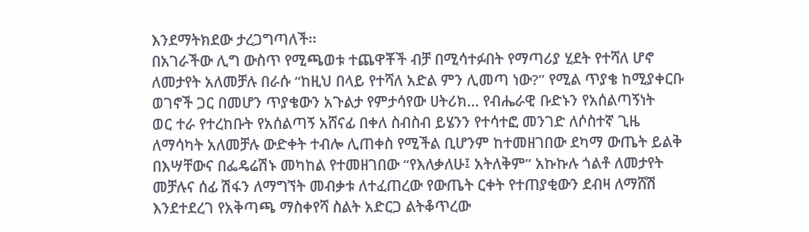እንደማትክደው ታረጋግጣለች፡፡
በአገራችው ሊግ ውስጥ የሚጫወቱ ተጨዋቾች ብቻ በሚሳተፉበት የማጣሪያ ሂደት የተሻለ ሆኖ
ለመታየት አለመቻሉ በራሱ “ከዚህ በላይ የተሻለ አድል ምን ሊመጣ ነው?” የሚል ጥያቄ ከሚያቀርቡ
ወገኖች ጋር በመሆን ጥያቄውን አጉልታ የምታሳየው ሀትሪክ… የብሔራዊ ቡድኑን የአሰልጣኝነት
ወር ተራ የተረከቡት የአሰልጣኝ አሸናፊ በቀለ ስብስብ ይሄንን የተሳተፎ መንገድ ለሶስተኛ ጊዜ
ለማሳካት አለመቻሉ ውድቀት ተብሎ ሊጠቀስ የሚችል ቢሆንም ከተመዘገበው ደካማ ውጤት ይልቅ
በእሣቸውና በፌዴሬሽኑ መካከል የተመዘገበው “የእለቃለሁ፤ አትለቅም” አኩኩሉ ጎልቶ ለመታየት
መቻሉና ሰፊ ሽፋን ለማግኘት መብቃቱ ለተፈጠረው የውጤት ርቀት የተጠያቂውን ደብዛ ለማሸሽ
እንደተደረገ የአቅጣጫ ማስቀየሻ ስልት አድርጋ ልትቆጥረው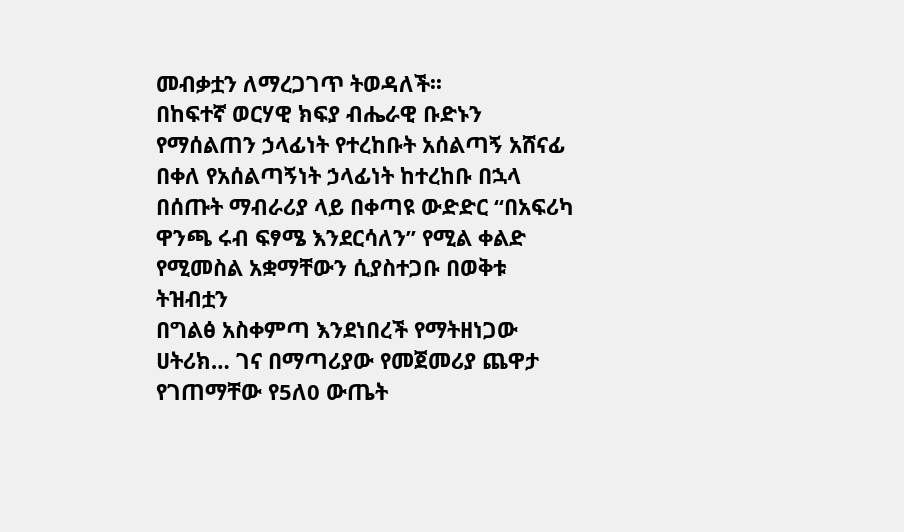መብቃቷን ለማረጋገጥ ትወዳለች፡፡
በከፍተኛ ወርሃዊ ክፍያ ብሔራዊ ቡድኑን የማሰልጠን ኃላፊነት የተረከቡት አሰልጣኝ አሸናፊ
በቀለ የአሰልጣኝነት ኃላፊነት ከተረከቡ በኋላ በሰጡት ማብራሪያ ላይ በቀጣዩ ውድድር “በአፍሪካ
ዋንጫ ሩብ ፍፃሜ እንደርሳለን” የሚል ቀልድ የሚመስል አቋማቸውን ሲያስተጋቡ በወቅቱ ትዝብቷን
በግልፅ አስቀምጣ እንደነበረች የማትዘነጋው ሀትሪክ… ገና በማጣሪያው የመጀመሪያ ጨዋታ
የገጠማቸው የ5ለ0 ውጤት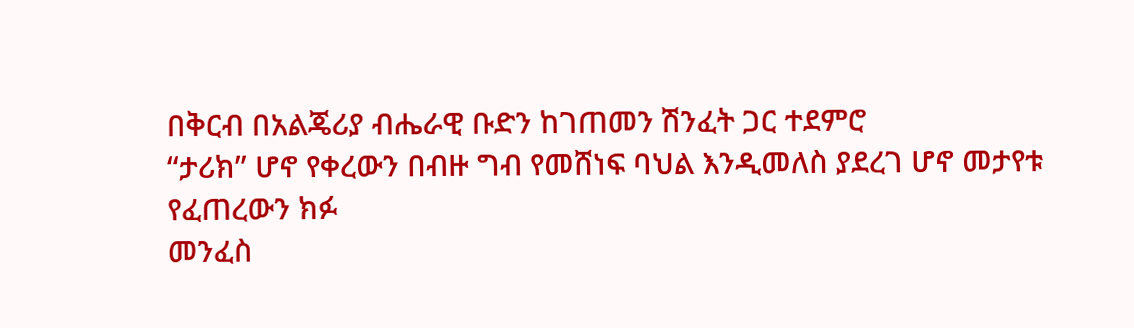በቅርብ በአልጄሪያ ብሔራዊ ቡድን ከገጠመን ሽንፈት ጋር ተደምሮ
“ታሪክ” ሆኖ የቀረውን በብዙ ግብ የመሸነፍ ባህል እንዲመለስ ያደረገ ሆኖ መታየቱ የፈጠረውን ክፉ
መንፈስ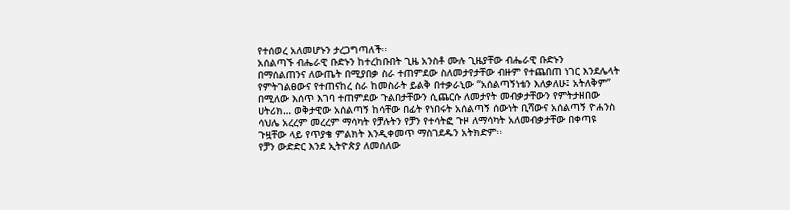የተሰወረ አለመሆኑን ታረጋግጣለች፡፡
አሰልጣኙ ብሔራዊ ቡድኑን ከተረከቡበት ጊዜ አንስቶ ሙሉ ጊዜያቸው ብሔራዊ ቡድኑን
በማሰልጠንና ለውጤት በሚያበቃ ስራ ተጠምደው ስለመታየታቸው ብዙም የተጨበጠ ነገር እንደሌላት
የምትገልፀውና የተጠናከረ ስራ ከመስራት ይልቅ በተቃራኒው “አሰልጣኝነቴን እለቃለሁ፤ አትለቅም”
በሚለው እሰጥ እገባ ተጠምደው ጉልበታቸውን ሲጨርሱ ለመታየት መብቃታቸውን የምትታዘበው
ሀትሪክ… ወቅታዊው አሰልጣኝ ከሳቸው በፊት የነበሩት አሰልጣኝ ሰውነት ቢሻውና አሰልጣኝ ዮሐንስ
ሳህሌ አረረም መረረም ማሳካት የቻሉትን የቻን የተሳትፎ ጉዞ ለማሳካት አለመብቃታቸው በቀጣዩ
ጉዟቸው ላይ የጥያቄ ምልክት እንዲቀመጥ ማስገደዱን አትክድም፡፡
የቻን ውድድር እንደ ኢትዮጵያ ለመሰለው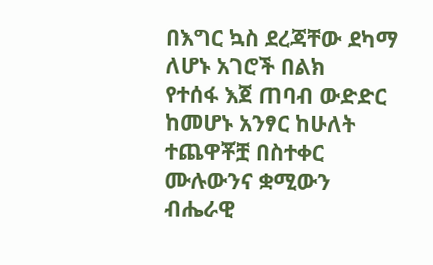በእግር ኳስ ደረጃቸው ደካማ ለሆኑ አገሮች በልክ
የተሰፋ እጀ ጠባብ ውድድር ከመሆኑ አንፃር ከሁለት ተጨዋቾቿ በስተቀር ሙሉውንና ቋሚውን
ብሔራዊ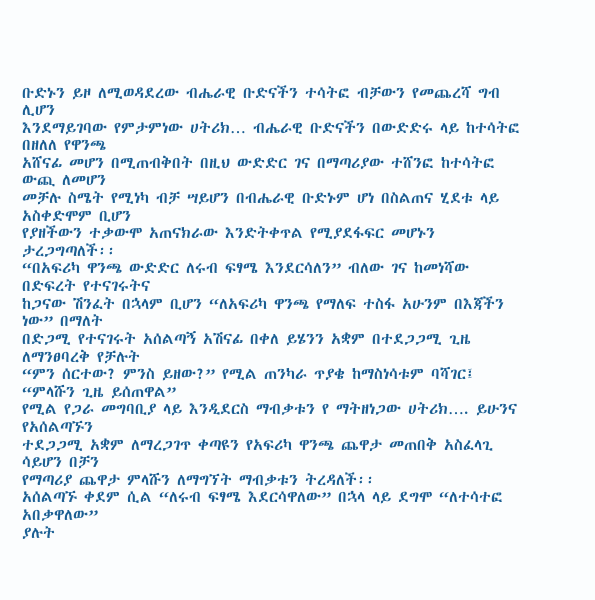ቡድኑን ይዞ ለሚወዳደረው ብሔራዊ ቡድናችን ተሳትፎ ብቻውን የመጨረሻ ግብ ሊሆን
እንደማይገባው የምታምነው ሀትሪክ… ብሔራዊ ቡድናችን በውድድሩ ላይ ከተሳትፎ በዘለለ የዋንጫ
አሸናፊ መሆን በሚጠብቅበት በዚህ ውድድር ገና በማጣሪያው ተሸንፎ ከተሳትፎ ውጪ ለመሆን
መቻሉ ስሜት የሚነካ ብቻ ሣይሆን በብሔራዊ ቡድኑም ሆነ በስልጠና ሂደቱ ላይ አስቀድሞም ቢሆን
የያዘችውን ተቃውሞ አጠናክራው እንድትቀጥል የሚያደፋፍር መሆኑን ታረጋግጣለች፡፡
“በአፍሪካ ዋንጫ ውድድር ለሩብ ፍፃሜ እንደርሳለን” ብለው ገና ከመነሻው በድፍረት የተናገሩትና
ከጋናው ሽንፈት በኋላም ቢሆን “ለአፍሪካ ዋንጫ የማለፍ ተስፋ አሁንም በእጃችን ነው” በማለት
በድጋሚ የተናገሩት አሰልጣኝ አሽናፊ በቀለ ይሄንን አቋም በተደጋጋሚ ጊዜ ለማንፀባረቅ የቻሉት
“ምን ሰርተው? ምንስ ይዘው?” የሚል ጠንካራ ጥያቄ ከማስነሳቱም ባሻገር፤ “ምላሹን ጊዜ ይሰጠዋል”
የሚል የጋራ መግባቢያ ላይ እንዲደርስ ማብቃቱን የ ማትዘነጋው ሀትሪክ…. ይሁንና የአሰልጣኙን
ተደጋጋሚ አቋም ለማረጋገጥ ቀጣዩን የአፍሪካ ዋንጫ ጨዋታ መጠበቅ አስፈላጊ ሳይሆን በቻን
የማጣሪያ ጨዋታ ምላሹን ለማግኘት ማብቃቱን ትረዳለች፡፡
አሰልጣኙ ቀደም ሲል “ለሩብ ፍፃሜ እደርሳዋለው” በኋላ ላይ ደግሞ “ለተሳተፎ አበቃዋለው”
ያሉት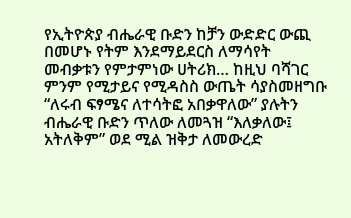የኢትዮጵያ ብሔራዊ ቡድን ከቻን ውድድር ውጪ በመሆኑ የትም እንደማይደርስ ለማሳየት
መብቃቱን የምታምነው ሀትሪክ… ከዚህ ባሻገር ምንም የሚታይና የሚዳስስ ውጤት ሳያስመዘግቡ
“ለሩብ ፍፃሜና ለተሳትፎ አበቃዋለው” ያሉትን ብሔራዊ ቡድን ጥለው ለመጓዝ “እለቃለው፤
አትለቅም” ወደ ሚል ዝቅታ ለመውረድ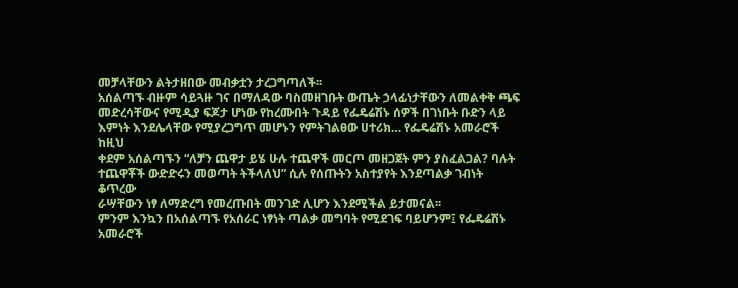መቻላቸውን ልትታዘበው መብቃቷን ታረጋግጣለች፡፡
አሰልጣኙ ብዙም ሳይጓዙ ገና በማለዳው ባስመዘገቡት ውጤት ኃላፊነታቸውን ለመልቀቅ ጫፍ
መድረሳቸውና የሚዲያ ፍጆታ ሆነው የከረሙበት ጉዳይ የፌዴሬሽኑ ሰዎች በገነቡት ቡድን ላይ
እምነት እንደሌላቸው የሚያረጋግጥ መሆኑን የምትገልፀው ሀተሪክ… የፌዴሬሽኑ አመራሮች ከዚህ
ቀደም አሰልጣኙን “ለቻን ጨዋታ ይሄ ሁሉ ተጨዋች መርጦ መዘጋጀት ምን ያስፈልጋል? ባሉት
ተጨዋቾች ውድድሩን መወጣት ትችላለህ” ሲሉ የሰጡትን አስተያየት እንደጣልቃ ገብነት ቆጥረው
ራሣቸውን ነፃ ለማድረግ የመረጡበት መንገድ ሊሆን እንደሚችል ይታመናል፡፡
ምንም እንኳን በአሰልጣኙ የአሰራር ነፃነት ጣልቃ መግባት የሚደገፍ ባይሆንም፤ የፌዴሬሽኑ
አመራሮች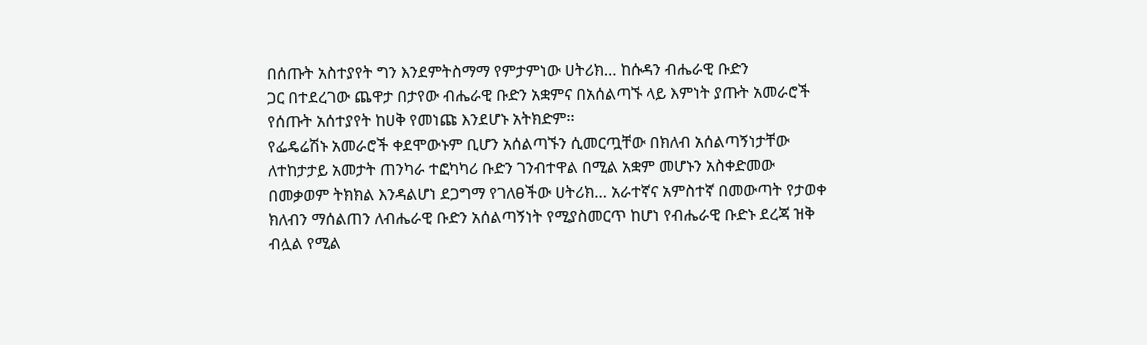በሰጡት አስተያየት ግን እንደምትስማማ የምታምነው ሀትሪክ… ከሱዳን ብሔራዊ ቡድን
ጋር በተደረገው ጨዋታ በታየው ብሔራዊ ቡድን አቋምና በአሰልጣኙ ላይ እምነት ያጡት አመራሮች
የሰጡት አሰተያየት ከሀቅ የመነጩ እንደሆኑ አትክድም፡፡
የፌዴሬሽኑ አመራሮች ቀደሞውኑም ቢሆን አሰልጣኙን ሲመርጧቸው በክለብ አሰልጣኝነታቸው
ለተከታታይ አመታት ጠንካራ ተፎካካሪ ቡድን ገንብተዋል በሚል አቋም መሆኑን አስቀድመው
በመቃወም ትክክል እንዳልሆነ ደጋግማ የገለፀችው ሀትሪክ… አራተኛና አምስተኛ በመውጣት የታወቀ
ክለብን ማሰልጠን ለብሔራዊ ቡድን አሰልጣኝነት የሚያስመርጥ ከሆነ የብሔራዊ ቡድኑ ደረጃ ዝቅ
ብሏል የሚል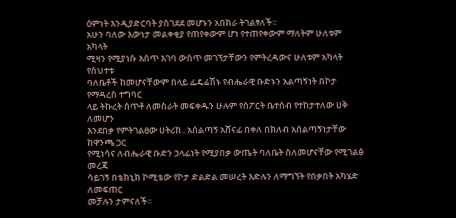ዕምነት እንዲያድርባት ያስገደደ መሆኑን አበክራ ትገልፃለች፡፡
አሁን ባለው እውነታ መልቀቂያ የጠየቀውም ሆነ የተጠየቀውም ማለትም ሁለቱም አካላት
ሚዛን የሚያነሱ እሰጥ እገባ ውስጥ መገኘታቸውን የምትረዳውና ሁለቱም አካላት የስህተቱ
ባለቤቶች ከመሆናቸውም በላይ ፌዴሬሽኑ የብሔራዊ ቡድኑን አልጣኝነት በኮታ የማዳረስ ተግባር
ላይ ትኩረት ሰጥቶ ለመስራት መፍቀዱን ሁሉም የስፖርት ቤተሰብ የተከታተለው ሀቅ ለመሆን
እንደበቃ የምትገልፀው ሀትሪክ.. አሰልጣኝ አሸናፊ በቀለ በክለብ አሰልጣኝነታቸው ከዋንጫ ጋር
የሚነሳና ለብሔራዊ ቡድን ኃላፊነት የሚያበቃ ውጤት ባለቤት ስለመሆናቸው የሚገልፅ መረጃ
ሳይገኝ በቴክኒክ ኮሚቴው የኮታ ድልድል መሠረት እድሉን ለማግኘት የበቃበት አካሄድ ለመፍጠር
መቻሉን ታምናለች፡፡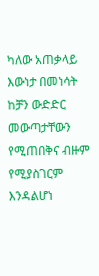ካለው አጠቃላይ እውነታ በመነሳት ከቻን ውድድር መውጣታቸውን የሚጠበቅና ብዙም
የሚያስገርም እንዳልሆነ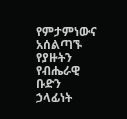የምታምነውና አሰልጣኙ የያዙትን የብሔራዊ ቡድን ኃላፊነት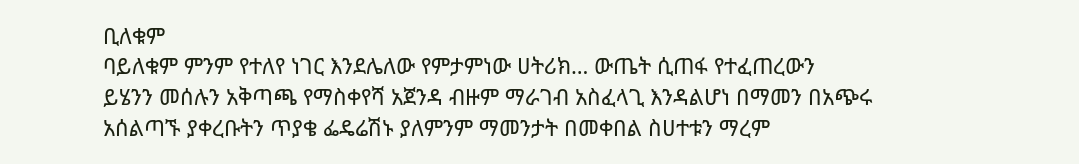ቢለቁም
ባይለቁም ምንም የተለየ ነገር እንደሌለው የምታምነው ሀትሪክ… ውጤት ሲጠፋ የተፈጠረውን
ይሄንን መሰሉን አቅጣጫ የማስቀየሻ አጀንዳ ብዙም ማራገብ አስፈላጊ እንዳልሆነ በማመን በአጭሩ
አሰልጣኙ ያቀረቡትን ጥያቄ ፌዴሬሽኑ ያለምንም ማመንታት በመቀበል ስሀተቱን ማረም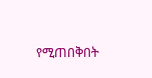የሚጠበቅበት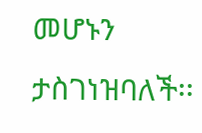መሆኑን ታስገነዝባለች፡፡